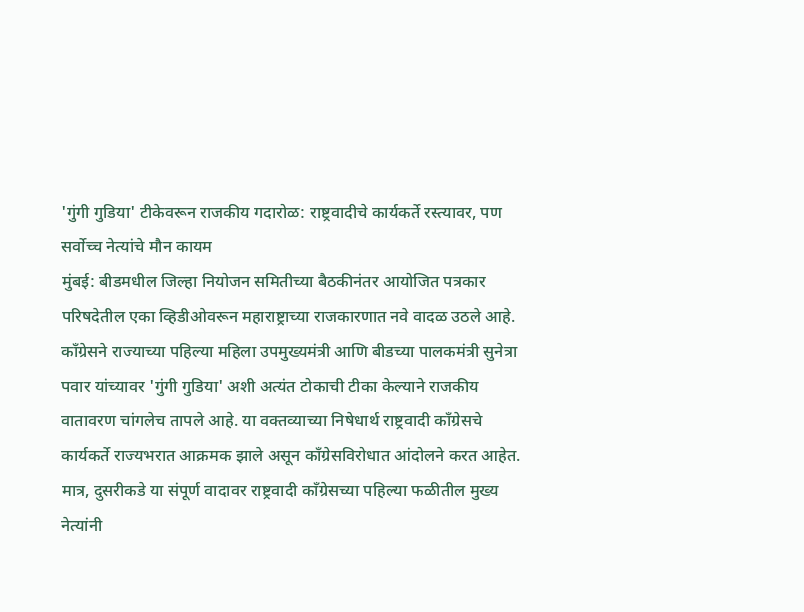'गुंगी गुडिया' टीकेवरून राजकीय गदारोळ: राष्ट्रवादीचे कार्यकर्ते रस्त्यावर, पण सर्वोच्च नेत्यांचे मौन कायम
मुंबई: बीडमधील जिल्हा नियोजन समितीच्या बैठकीनंतर आयोजित पत्रकार परिषदेतील एका व्हिडीओवरून महाराष्ट्राच्या राजकारणात नवे वादळ उठले आहे. काँग्रेसने राज्याच्या पहिल्या महिला उपमुख्यमंत्री आणि बीडच्या पालकमंत्री सुनेत्रा पवार यांच्यावर 'गुंगी गुडिया' अशी अत्यंत टोकाची टीका केल्याने राजकीय वातावरण चांगलेच तापले आहे. या वक्तव्याच्या निषेधार्थ राष्ट्रवादी काँग्रेसचे कार्यकर्ते राज्यभरात आक्रमक झाले असून काँग्रेसविरोधात आंदोलने करत आहेत. मात्र, दुसरीकडे या संपूर्ण वादावर राष्ट्रवादी काँग्रेसच्या पहिल्या फळीतील मुख्य नेत्यांनी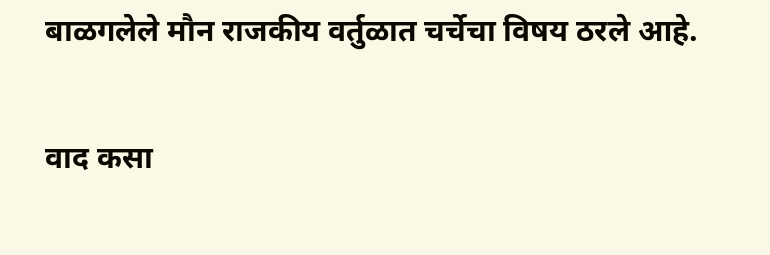बाळगलेले मौन राजकीय वर्तुळात चर्चेचा विषय ठरले आहे.

वाद कसा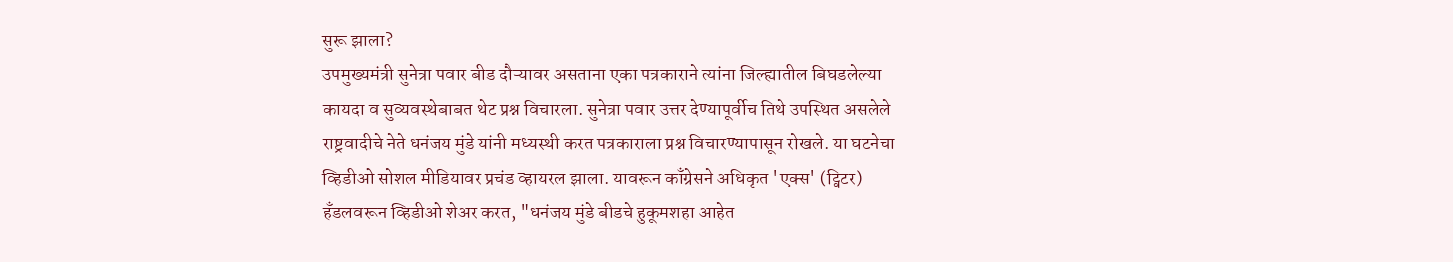सुरू झाला?
उपमुख्यमंत्री सुनेत्रा पवार बीड दौऱ्यावर असताना एका पत्रकाराने त्यांना जिल्ह्यातील बिघडलेल्या कायदा व सुव्यवस्थेबाबत थेट प्रश्न विचारला. सुनेत्रा पवार उत्तर देण्यापूर्वीच तिथे उपस्थित असलेले राष्ट्रवादीचे नेते धनंजय मुंडे यांनी मध्यस्थी करत पत्रकाराला प्रश्न विचारण्यापासून रोखले. या घटनेचा व्हिडीओ सोशल मीडियावर प्रचंड व्हायरल झाला. यावरून काँग्रेसने अधिकृत 'एक्स' (ट्विटर) हँडलवरून व्हिडीओ शेअर करत, "धनंजय मुंडे बीडचे हुकूमशहा आहेत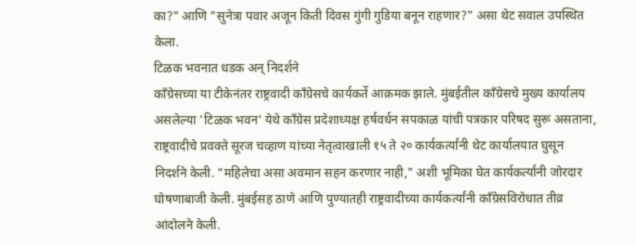का?" आणि "सुनेत्रा पवार अजून किती दिवस गुंगी गुडिया बनून राहणार?" असा थेट सवाल उपस्थित केला.
टिळक भवनात धडक अन् निदर्शने
काँग्रेसच्या या टीकेनंतर राष्ट्रवादी काँग्रेसचे कार्यकर्ते आक्रमक झाले. मुंबईतील काँग्रेसचे मुख्य कार्यालय असलेल्या 'टिळक भवन' येथे काँग्रेस प्रदेशाध्यक्ष हर्षवर्धन सपकाळ यांची पत्रकार परिषद सुरू असताना, राष्ट्रवादीचे प्रवक्ते सूरज चव्हाण यांच्या नेतृत्वाखाली १५ ते २० कार्यकर्त्यांनी थेट कार्यालयात घुसून निदर्शने केली. "महिलेचा असा अवमान सहन करणार नाही," अशी भूमिका घेत कार्यकर्त्यांनी जोरदार घोषणाबाजी केली. मुंबईसह ठाणे आणि पुण्यातही राष्ट्रवादीच्या कार्यकर्त्यांनी काँग्रेसविरोधात तीव्र आंदोलने केली.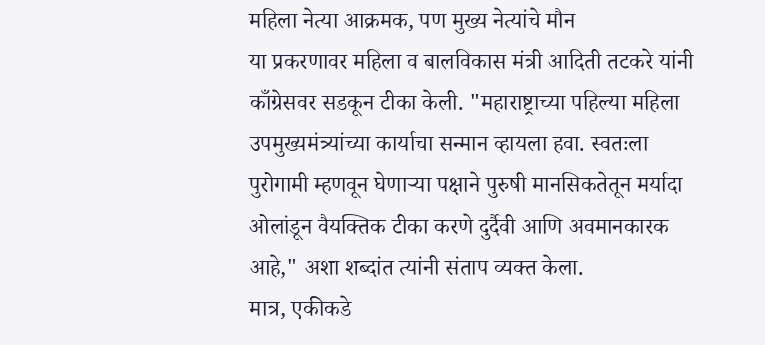महिला नेत्या आक्रमक, पण मुख्य नेत्यांचे मौन
या प्रकरणावर महिला व बालविकास मंत्री आदिती तटकरे यांनी काँग्रेसवर सडकून टीका केली. "महाराष्ट्राच्या पहिल्या महिला उपमुख्यमंत्र्यांच्या कार्याचा सन्मान व्हायला हवा. स्वतःला पुरोगामी म्हणवून घेणाऱ्या पक्षाने पुरुषी मानसिकतेतून मर्यादा ओलांडून वैयक्तिक टीका करणे दुर्दैवी आणि अवमानकारक आहे," अशा शब्दांत त्यांनी संताप व्यक्त केला.
मात्र, एकीकडे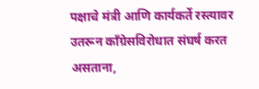पक्षाचे मंत्री आणि कार्यकर्ते रस्त्यावर उतरून काँग्रेसविरोधात संघर्ष करत असताना,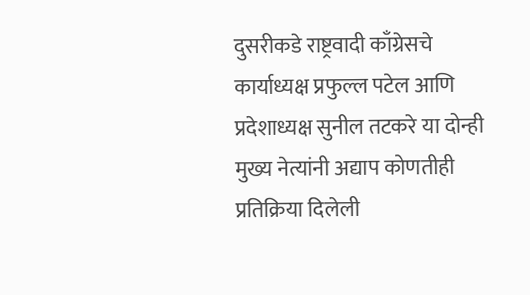दुसरीकडे राष्ट्रवादी काँग्रेसचे कार्याध्यक्ष प्रफुल्ल पटेल आणि प्रदेशाध्यक्ष सुनील तटकरे या दोन्ही मुख्य नेत्यांनी अद्याप कोणतीही प्रतिक्रिया दिलेली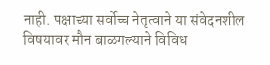नाही. पक्षाच्या सर्वोच्च नेतृत्वाने या संवेदनशील विषयावर मौन बाळगल्याने विविध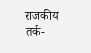राजकीय तर्क-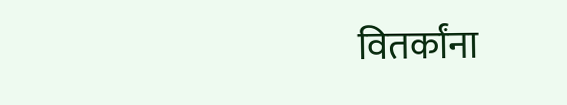वितर्कांना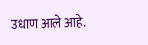उधाण आले आहे.